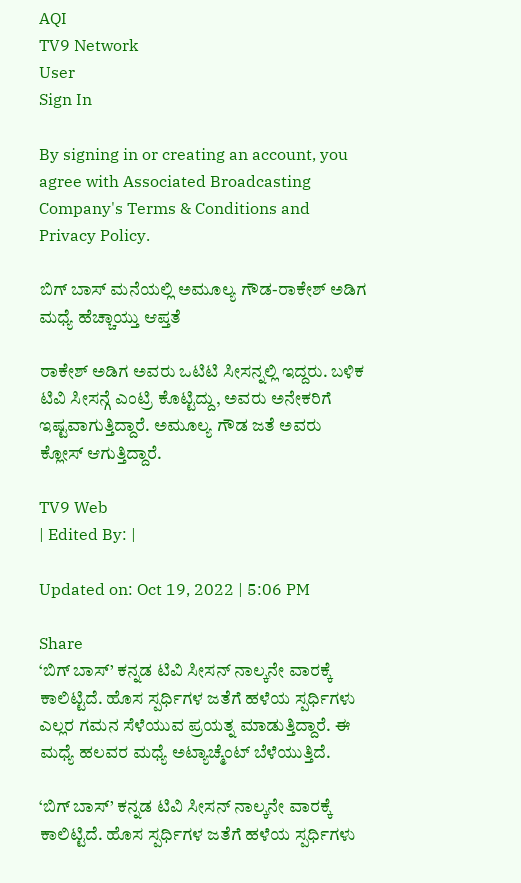AQI
TV9 Network
User
Sign In

By signing in or creating an account, you agree with Associated Broadcasting Company's Terms & Conditions and Privacy Policy.

ಬಿಗ್ ಬಾಸ್ ಮನೆಯಲ್ಲಿ ಅಮೂಲ್ಯ ಗೌಡ-ರಾಕೇಶ್ ಅಡಿಗ ಮಧ್ಯೆ ಹೆಚ್ಚಾಯ್ತು ಆಪ್ತತೆ

ರಾಕೇಶ್ ಅಡಿಗ ಅವರು ಒಟಿಟಿ ಸೀಸನ್ನಲ್ಲಿ ಇದ್ದರು. ಬಳಿಕ ಟಿವಿ ಸೀಸನ್ಗೆ ಎಂಟ್ರಿ ಕೊಟ್ಟಿದ್ದು, ಅವರು ಅನೇಕರಿಗೆ ಇಷ್ಟವಾಗುತ್ತಿದ್ದಾರೆ. ಅಮೂಲ್ಯ ಗೌಡ ಜತೆ ಅವರು ಕ್ಲೋಸ್ ಆಗುತ್ತಿದ್ದಾರೆ.

TV9 Web
| Edited By: |

Updated on: Oct 19, 2022 | 5:06 PM

Share
‘ಬಿಗ್ ಬಾಸ್’ ಕನ್ನಡ ಟಿವಿ ಸೀಸನ್ ನಾಲ್ಕನೇ ವಾರಕ್ಕೆ ಕಾಲಿಟ್ಟಿದೆ. ಹೊಸ ಸ್ಪರ್ಧಿಗಳ ಜತೆಗೆ ಹಳೆಯ ಸ್ಪರ್ಧಿಗಳು ಎಲ್ಲರ ಗಮನ ಸೆಳೆಯುವ ಪ್ರಯತ್ನ ಮಾಡುತ್ತಿದ್ದಾರೆ. ಈ ಮಧ್ಯೆ ಹಲವರ ಮಧ್ಯೆ ಅಟ್ಯಾಚ್ಮೆಂಟ್ ಬೆಳೆಯುತ್ತಿದೆ.

‘ಬಿಗ್ ಬಾಸ್’ ಕನ್ನಡ ಟಿವಿ ಸೀಸನ್ ನಾಲ್ಕನೇ ವಾರಕ್ಕೆ ಕಾಲಿಟ್ಟಿದೆ. ಹೊಸ ಸ್ಪರ್ಧಿಗಳ ಜತೆಗೆ ಹಳೆಯ ಸ್ಪರ್ಧಿಗಳು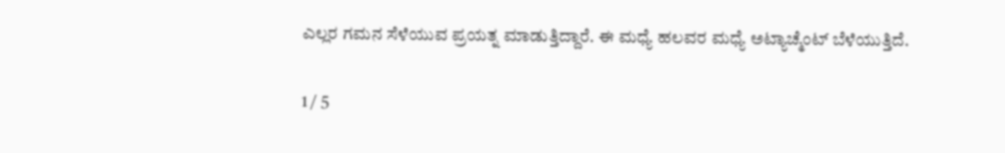ಎಲ್ಲರ ಗಮನ ಸೆಳೆಯುವ ಪ್ರಯತ್ನ ಮಾಡುತ್ತಿದ್ದಾರೆ. ಈ ಮಧ್ಯೆ ಹಲವರ ಮಧ್ಯೆ ಅಟ್ಯಾಚ್ಮೆಂಟ್ ಬೆಳೆಯುತ್ತಿದೆ.

1 / 5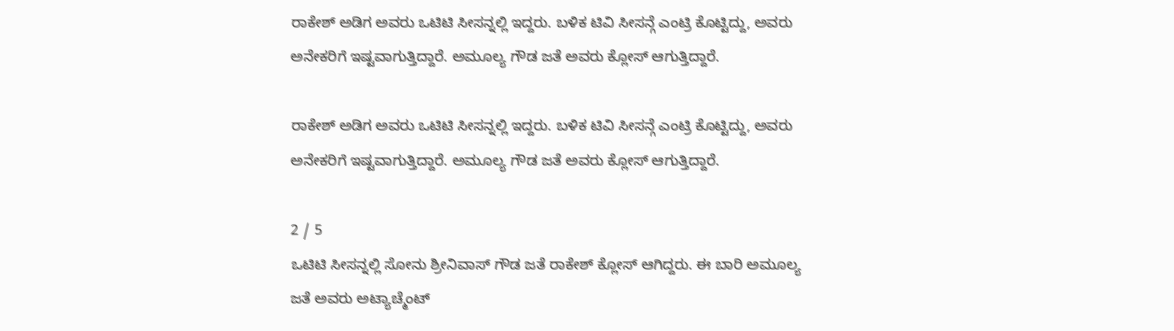ರಾಕೇಶ್ ಅಡಿಗ ಅವರು ಒಟಿಟಿ ಸೀಸನ್ನಲ್ಲಿ ಇದ್ದರು. ಬಳಿಕ ಟಿವಿ ಸೀಸನ್ಗೆ ಎಂಟ್ರಿ ಕೊಟ್ಟಿದ್ದು, ಅವರು ಅನೇಕರಿಗೆ ಇಷ್ಟವಾಗುತ್ತಿದ್ದಾರೆ. ಅಮೂಲ್ಯ ಗೌಡ ಜತೆ ಅವರು ಕ್ಲೋಸ್ ಆಗುತ್ತಿದ್ದಾರೆ.

ರಾಕೇಶ್ ಅಡಿಗ ಅವರು ಒಟಿಟಿ ಸೀಸನ್ನಲ್ಲಿ ಇದ್ದರು. ಬಳಿಕ ಟಿವಿ ಸೀಸನ್ಗೆ ಎಂಟ್ರಿ ಕೊಟ್ಟಿದ್ದು, ಅವರು ಅನೇಕರಿಗೆ ಇಷ್ಟವಾಗುತ್ತಿದ್ದಾರೆ. ಅಮೂಲ್ಯ ಗೌಡ ಜತೆ ಅವರು ಕ್ಲೋಸ್ ಆಗುತ್ತಿದ್ದಾರೆ.

2 / 5
ಒಟಿಟಿ ಸೀಸನ್ನಲ್ಲಿ ಸೋನು ಶ್ರೀನಿವಾಸ್ ಗೌಡ ಜತೆ ರಾಕೇಶ್ ಕ್ಲೋಸ್ ಆಗಿದ್ದರು. ಈ ಬಾರಿ ಅಮೂಲ್ಯ ಜತೆ ಅವರು ಅಟ್ಯಾಚ್ಮೆಂಟ್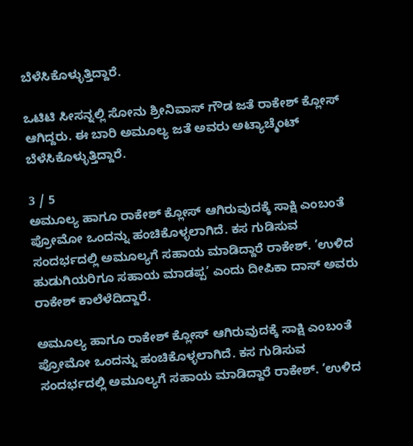ಬೆಳೆಸಿಕೊಳ್ಳುತ್ತಿದ್ದಾರೆ.

ಒಟಿಟಿ ಸೀಸನ್ನಲ್ಲಿ ಸೋನು ಶ್ರೀನಿವಾಸ್ ಗೌಡ ಜತೆ ರಾಕೇಶ್ ಕ್ಲೋಸ್ ಆಗಿದ್ದರು. ಈ ಬಾರಿ ಅಮೂಲ್ಯ ಜತೆ ಅವರು ಅಟ್ಯಾಚ್ಮೆಂಟ್ ಬೆಳೆಸಿಕೊಳ್ಳುತ್ತಿದ್ದಾರೆ.

3 / 5
ಅಮೂಲ್ಯ ಹಾಗೂ ರಾಕೇಶ್ ಕ್ಲೋಸ್ ಆಗಿರುವುದಕ್ಕೆ ಸಾಕ್ಷಿ ಎಂಬಂತೆ ಪ್ರೋಮೋ ಒಂದನ್ನು ಹಂಚಿಕೊಳ್ಳಲಾಗಿದೆ. ಕಸ ಗುಡಿಸುವ ಸಂದರ್ಭದಲ್ಲಿ ಅಮೂಲ್ಯಗೆ ಸಹಾಯ ಮಾಡಿದ್ದಾರೆ ರಾಕೇಶ್. ‘ಉಳಿದ ಹುಡುಗಿಯರಿಗೂ ಸಹಾಯ ಮಾಡಪ್ಪ’ ಎಂದು ದೀಪಿಕಾ ದಾಸ್ ಅವರು ರಾಕೇಶ್ ಕಾಲೆಳೆದಿದ್ದಾರೆ.

ಅಮೂಲ್ಯ ಹಾಗೂ ರಾಕೇಶ್ ಕ್ಲೋಸ್ ಆಗಿರುವುದಕ್ಕೆ ಸಾಕ್ಷಿ ಎಂಬಂತೆ ಪ್ರೋಮೋ ಒಂದನ್ನು ಹಂಚಿಕೊಳ್ಳಲಾಗಿದೆ. ಕಸ ಗುಡಿಸುವ ಸಂದರ್ಭದಲ್ಲಿ ಅಮೂಲ್ಯಗೆ ಸಹಾಯ ಮಾಡಿದ್ದಾರೆ ರಾಕೇಶ್. ‘ಉಳಿದ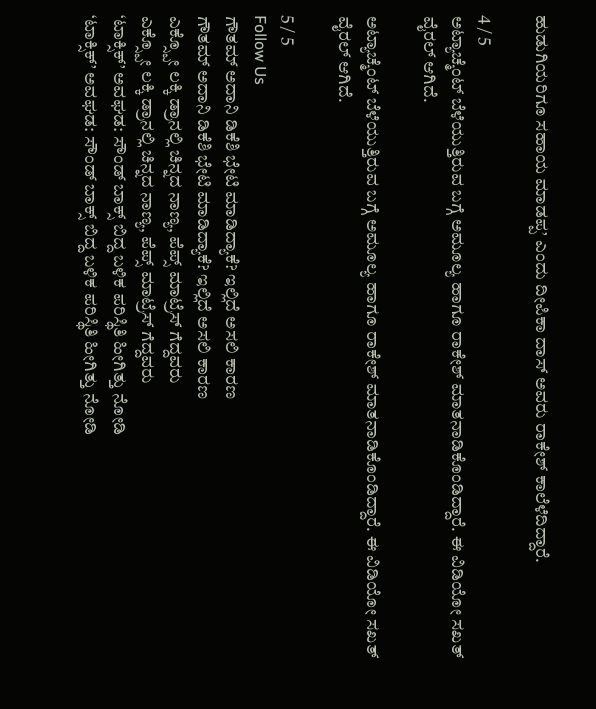ಹುಡುಗಿಯರಿಗೂ ಸಹಾಯ ಮಾಡಪ್ಪ’ ಎಂದು ದೀಪಿಕಾ ದಾಸ್ ಅವರು ರಾಕೇಶ್ ಕಾಲೆಳೆದಿದ್ದಾರೆ.

4 / 5
ಅಟ್ಯಾಚ್ಮೆಂಟ್ ಬೆಳೆಯುತ್ತಿರುವ ಬಗ್ಗೆ ಅಮೂಲ್ಯ ಹಾಗೂ ರಾಕೇಶ್ ಮಾತನಾಡಿಕೊಂಡಿದ್ದಾರೆ. ಈ ವಿಡಿಯೋ ಸಖತ್ ವೈರಲ್ ಆಗಿದೆ.

ಅಟ್ಯಾಚ್ಮೆಂಟ್ ಬೆಳೆಯುತ್ತಿರುವ ಬಗ್ಗೆ ಅಮೂಲ್ಯ ಹಾಗೂ ರಾಕೇಶ್ ಮಾತನಾಡಿಕೊಂಡಿದ್ದಾರೆ. ಈ ವಿಡಿಯೋ ಸಖತ್ ವೈರಲ್ ಆಗಿದೆ.

5 / 5
Follow Us
ಗೌತಮ್ ಅದಾನಿ ಡಿಕೆಶಿ ಭೇಟಿ ಮಾಡಿದ್ಯಾಕೆ? ಇಲ್ಲಿದೆ ಅಸಲಿ ಕಾರಣ
ಗೌತಮ್ ಅದಾನಿ ಡಿಕೆಶಿ ಭೇಟಿ ಮಾಡಿದ್ಯಾಕೆ? ಇಲ್ಲಿದೆ ಅಸಲಿ ಕಾರಣ
ಎಕ್ಸ್ಪೋ ಲಕ್ಕಿ ಡ್ರಾನಲ್ಲಿ ಚಿನ್ನದ ನಾಣ್ಯ, ಪೆಪ್ಸ್ ಮಾಟ್ರೆಸ್ ಗೆದ್ದವರು
ಎಕ್ಸ್ಪೋ ಲಕ್ಕಿ ಡ್ರಾನಲ್ಲಿ ಚಿನ್ನದ ನಾಣ್ಯ, ಪೆಪ್ಸ್ ಮಾಟ್ರೆಸ್ ಗೆದ್ದವರು
‘ಟಾಕ್ಸಿಕ್’ ಅವಘಡ: ಸೌಂಡ್ ಬಾಕ್ಸ್ ಬಿದ್ದ ಬಳಿಕ ಪರಿಸ್ಥಿತಿ ಹೀಗಿತ್ತು ನೋಡಿ
‘ಟಾಕ್ಸಿಕ್’ ಅವಘಡ: ಸೌಂಡ್ ಬಾಕ್ಸ್ ಬಿದ್ದ ಬಳಿಕ ಪರಿಸ್ಥಿತಿ ಹೀಗಿತ್ತು ನೋಡಿ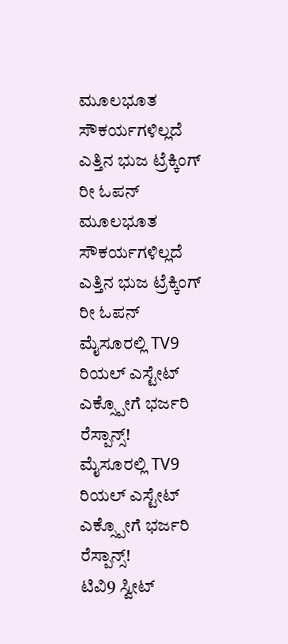ಮೂಲಭೂತ ಸೌಕರ್ಯಗಳಿಲ್ಲದೆ ಎತ್ತಿನ ಭುಜ ಟ್ರೆಕ್ಕಿಂಗ್ ರೀ ಓಪನ್
ಮೂಲಭೂತ ಸೌಕರ್ಯಗಳಿಲ್ಲದೆ ಎತ್ತಿನ ಭುಜ ಟ್ರೆಕ್ಕಿಂಗ್ ರೀ ಓಪನ್
ಮೈಸೂರಲ್ಲಿ TV9 ರಿಯಲ್ ಎಸ್ಟೇಟ್ ಎಕ್ಸ್ಪೋಗೆ ಭರ್ಜರಿ ರೆಸ್ಪಾನ್ಸ್!
ಮೈಸೂರಲ್ಲಿ TV9 ರಿಯಲ್ ಎಸ್ಟೇಟ್ ಎಕ್ಸ್ಪೋಗೆ ಭರ್ಜರಿ ರೆಸ್ಪಾನ್ಸ್!
ಟಿವಿ9 ಸ್ವೀಟ್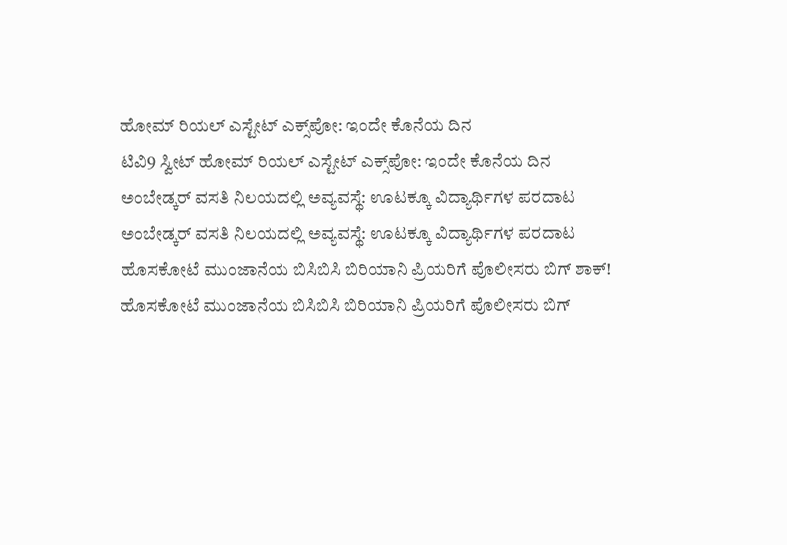ಹೋಮ್ ರಿಯಲ್ ಎಸ್ಟೇಟ್ ಎಕ್ಸ್‌ಪೋ: ಇಂದೇ ಕೊನೆಯ ದಿನ
ಟಿವಿ9 ಸ್ವೀಟ್ ಹೋಮ್ ರಿಯಲ್ ಎಸ್ಟೇಟ್ ಎಕ್ಸ್‌ಪೋ: ಇಂದೇ ಕೊನೆಯ ದಿನ
ಅಂಬೇಡ್ಕರ್ ವಸತಿ ನಿಲಯದಲ್ಲಿ ಅವ್ಯವಸ್ಥೆ: ಊಟಕ್ಕೂ ವಿದ್ಯಾರ್ಥಿಗಳ ಪರದಾಟ
ಅಂಬೇಡ್ಕರ್ ವಸತಿ ನಿಲಯದಲ್ಲಿ ಅವ್ಯವಸ್ಥೆ: ಊಟಕ್ಕೂ ವಿದ್ಯಾರ್ಥಿಗಳ ಪರದಾಟ
ಹೊಸಕೋಟೆ ಮುಂಜಾನೆಯ ಬಿಸಿಬಿಸಿ ಬಿರಿಯಾನಿ ಪ್ರಿಯರಿಗೆ ಪೊಲೀಸರು ಬಿಗ್ ಶಾಕ್!
ಹೊಸಕೋಟೆ ಮುಂಜಾನೆಯ ಬಿಸಿಬಿಸಿ ಬಿರಿಯಾನಿ ಪ್ರಿಯರಿಗೆ ಪೊಲೀಸರು ಬಿಗ್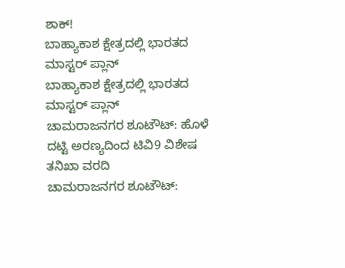ಶಾಕ್!
ಬಾಹ್ಯಾಕಾಶ ಕ್ಷೇತ್ರದಲ್ಲಿ ಭಾರತದ ಮಾಸ್ಟರ್ ಪ್ಲಾನ್
ಬಾಹ್ಯಾಕಾಶ ಕ್ಷೇತ್ರದಲ್ಲಿ ಭಾರತದ ಮಾಸ್ಟರ್ ಪ್ಲಾನ್
ಚಾಮರಾಜನಗರ ಶೂಟೌಟ್: ಹೊಳೆ ದಟ್ಟಿ ಅರಣ್ಯದಿಂದ ಟಿವಿ9 ವಿಶೇಷ ತನಿಖಾ ವರದಿ
ಚಾಮರಾಜನಗರ ಶೂಟೌಟ್: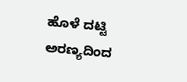ಹೊಳೆ ದಟ್ಟಿ ಅರಣ್ಯದಿಂದ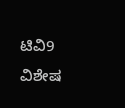ಟಿವಿ9 ವಿಶೇಷ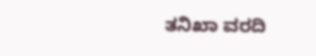ತನಿಖಾ ವರದಿ